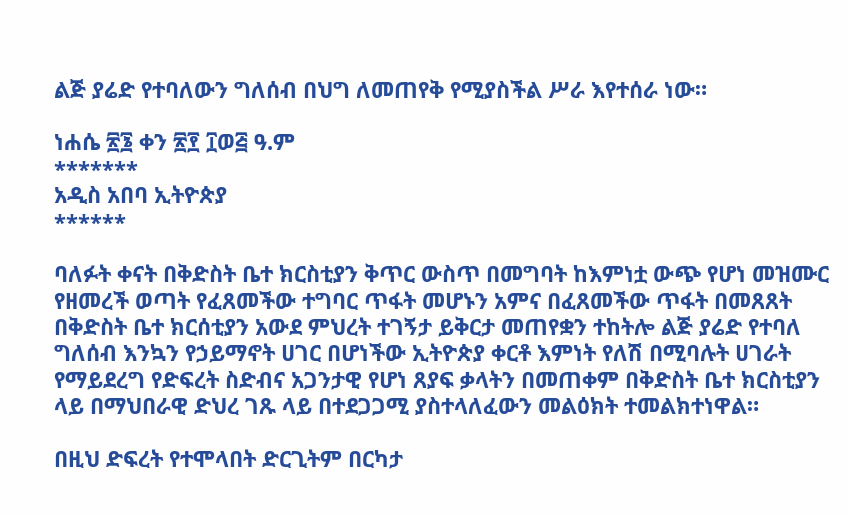ልጅ ያሬድ የተባለውን ግለሰብ በህግ ለመጠየቅ የሚያስችል ሥራ እየተሰራ ነው።

ነሐሴ ፳፮ ቀን ፳፻ ፲ወ፭ ዓ.ም
*******
አዲስ አበባ ኢትዮጵያ
******

ባለፉት ቀናት በቅድስት ቤተ ክርስቲያን ቅጥር ውስጥ በመግባት ከእምነቷ ውጭ የሆነ መዝሙር የዘመረች ወጣት የፈጸመችው ተግባር ጥፋት መሆኑን አምና በፈጸመችው ጥፋት በመጸጸት በቅድስት ቤተ ክርሰቲያን አውደ ምህረት ተገኝታ ይቅርታ መጠየቋን ተከትሎ ልጅ ያሬድ የተባለ ግለሰብ እንኳን የኃይማኖት ሀገር በሆነችው ኢትዮጵያ ቀርቶ እምነት የለሽ በሚባሉት ሀገራት የማይደረግ የድፍረት ስድብና አጋንታዊ የሆነ ጸያፍ ቃላትን በመጠቀም በቅድስት ቤተ ክርስቲያን ላይ በማህበራዊ ድህረ ገጹ ላይ በተደጋጋሚ ያስተላለፈውን መልዕክት ተመልክተነዋል።

በዚህ ድፍረት የተሞላበት ድርጊትም በርካታ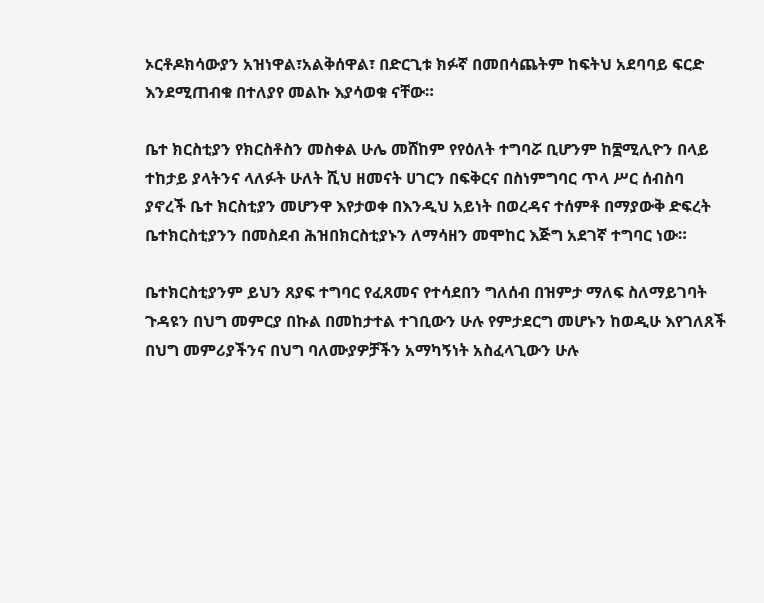ኦርቶዶክሳውያን አዝነዋል፣አልቅሰዋል፣ በድርጊቱ ክፉኛ በመበሳጨትም ከፍትህ አደባባይ ፍርድ እንደሚጠብቁ በተለያየ መልኩ እያሳወቁ ናቸው።

ቤተ ክርስቲያን የክርስቶስን መስቀል ሁሌ መሸከም የየዕለት ተግባሯ ቢሆንም ከ፷ሚሊዮን በላይ ተከታይ ያላትንና ላለፉት ሁለት ሺህ ዘመናት ሀገርን በፍቅርና በስነምግባር ጥላ ሥር ሰብስባ ያኖረች ቤተ ክርስቲያን መሆንዋ እየታወቀ በእንዲህ አይነት በወረዳና ተሰምቶ በማያውቅ ድፍረት ቤተክርስቲያንን በመስደብ ሕዝበክርስቲያኑን ለማሳዘን መሞከር እጅግ አደገኛ ተግባር ነው።

ቤተክርስቲያንም ይህን ጸያፍ ተግባር የፈጸመና የተሳደበን ግለሰብ በዝምታ ማለፍ ስለማይገባት ጉዳዩን በህግ መምርያ በኩል በመከታተል ተገቢውን ሁሉ የምታደርግ መሆኑን ከወዲሁ እየገለጸች በህግ መምሪያችንና በህግ ባለሙያዎቻችን አማካኝነት አስፈላጊውን ሁሉ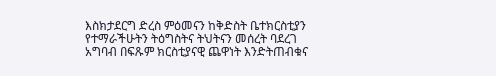እስክታደርግ ድረስ ምዕመናን ከቅድስት ቤተክርስቲያን የተማራችሁትን ትዕግስትና ትህትናን መሰረት ባደረገ አግባብ በፍጹም ክርስቲያናዊ ጨዋነት እንድትጠብቁና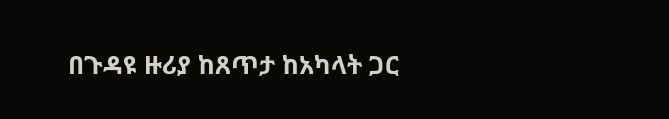በጉዳዩ ዙሪያ ከጸጥታ ከአካላት ጋር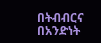በትብብርና በአንድነት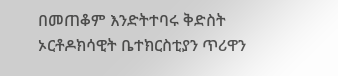በመጠቆም እንድትተባሩ ቅድስት ኦርቶዶክሳዊት ቤተክርስቲያን ጥሪዋን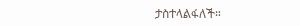ታስተላልፋለች።